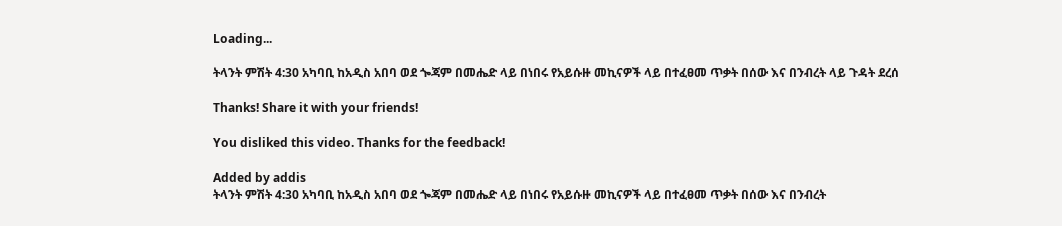Loading...

ትላንት ምሽት 4:30 አካባቢ ከአዲስ አበባ ወደ ጐጃም በመሔድ ላይ በነበሩ የአይሱዙ መኪናዎች ላይ በተፈፀመ ጥቃት በሰው እና በንብረት ላይ ጉዳት ደረሰ

Thanks! Share it with your friends!

You disliked this video. Thanks for the feedback!

Added by addis
ትላንት ምሽት 4:30 አካባቢ ከአዲስ አበባ ወደ ጐጃም በመሔድ ላይ በነበሩ የአይሱዙ መኪናዎች ላይ በተፈፀመ ጥቃት በሰው እና በንብረት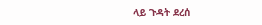ላይ ጉዳት ደረሰ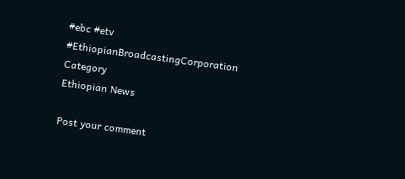#ebc #etv
#EthiopianBroadcastingCorporation
Category
Ethiopian News

Post your comment